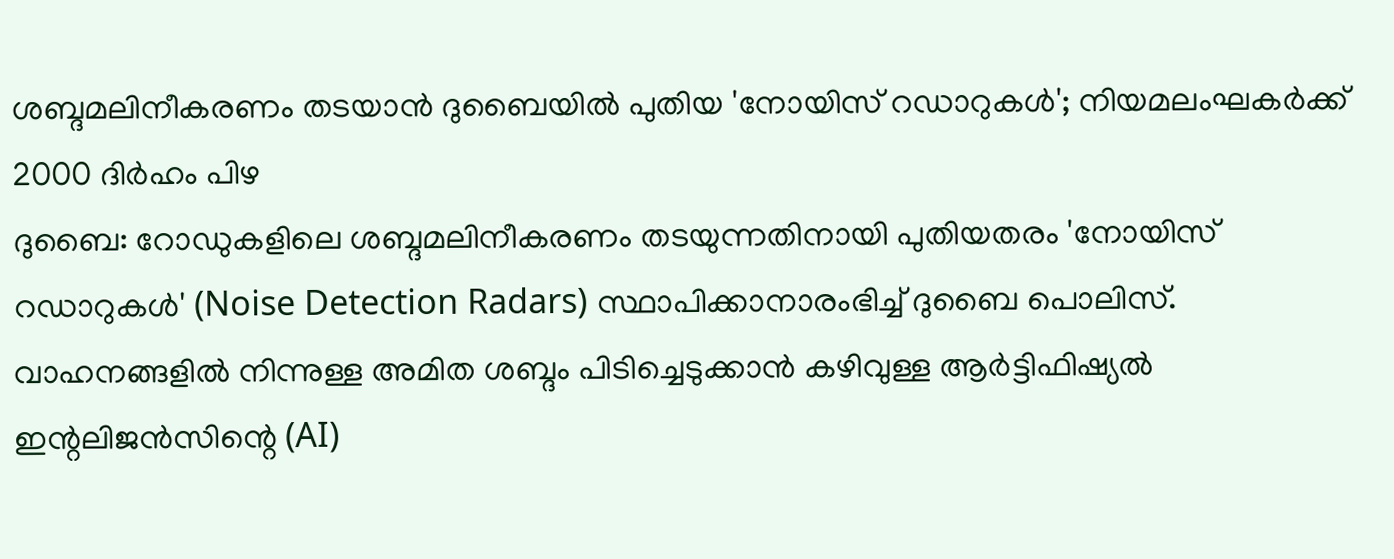ശബ്ദമലിനീകരണം തടയാൻ ദുബൈയിൽ പുതിയ 'നോയിസ് റഡാറുകൾ'; നിയമലംഘകർക്ക് 2000 ദിർഹം പിഴ
ദുബൈ: റോഡുകളിലെ ശബ്ദമലിനീകരണം തടയുന്നതിനായി പുതിയതരം 'നോയിസ് റഡാറുകൾ' (Noise Detection Radars) സ്ഥാപിക്കാനാരംഭിച്ച് ദുബൈ പൊലിസ്. വാഹനങ്ങളിൽ നിന്നുള്ള അമിത ശബ്ദം പിടിച്ചെടുക്കാൻ കഴിവുള്ള ആർട്ടിഫിഷ്യൽ ഇന്റലിജൻസിന്റെ (AI)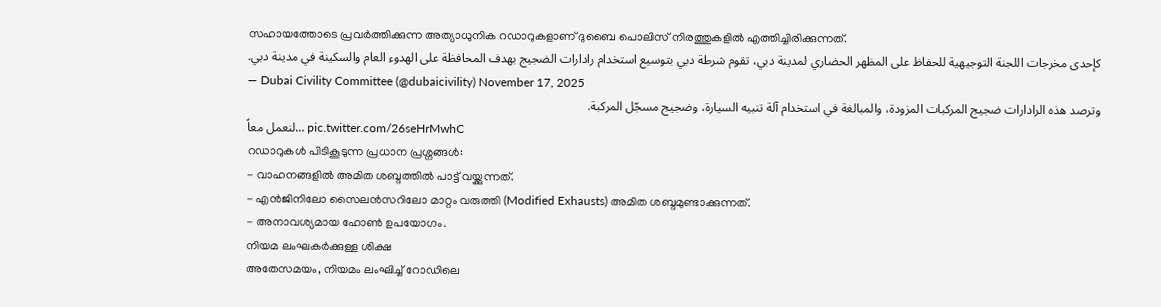സഹായത്തോടെ പ്രവർത്തിക്കുന്ന അത്യാധുനിക റഡാറുകളാണ് ദുബൈ പൊലിസ് നിരത്തുകളിൽ എത്തിച്ചിരിക്കുന്നത്.
كإحدى مخرجات اللجنة التوجيهية للحفاظ على المظهر الحضاري لمدينة دبي، تقوم شرطة دبي بتوسيع استخدام رادارات الضجيج بهدف المحافظة على الهدوء العام والسكينة في مدينة دبي.
— Dubai Civility Committee (@dubaicivility) November 17, 2025
وترصد هذه الرادارات ضجيج المركبات المزودة، والمبالغة في استخدام آلة تنبيه السيارة، وضجيج مسجّل المركبة.
لنعمل معاً… pic.twitter.com/26seHrMwhC
റഡാറുകൾ പിടികൂടുന്ന പ്രധാന പ്രശ്നങ്ങൾ:
- വാഹനങ്ങളിൽ അമിത ശബ്ദത്തിൽ പാട്ട് വയ്ക്കുന്നത്.
- എൻജിനിലോ സൈലൻസറിലോ മാറ്റം വരുത്തി (Modified Exhausts) അമിത ശബ്ദമുണ്ടാക്കുന്നത്.
- അനാവശ്യമായ ഹോൺ ഉപയോഗം.
നിയമ ലംഘകർക്കുള്ള ശിക്ഷ
അതേസമയം, നിയമം ലംഘിച്ച് റോഡിലെ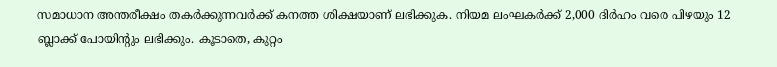സമാധാന അന്തരീക്ഷം തകർക്കുന്നവർക്ക് കനത്ത ശിക്ഷയാണ് ലഭിക്കുക. നിയമ ലംഘകർക്ക് 2,000 ദിർഹം വരെ പിഴയും 12 ബ്ലാക്ക് പോയിന്റും ലഭിക്കും. കൂടാതെ, കുറ്റം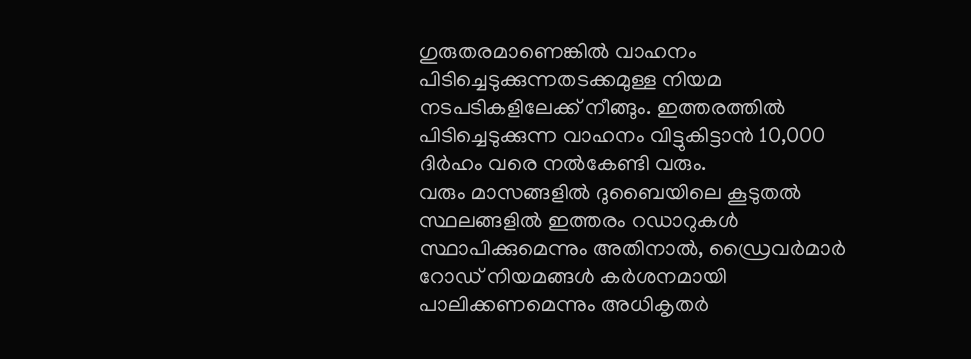ഗുരുതരമാണെങ്കിൽ വാഹനം പിടിച്ചെടുക്കുന്നതടക്കമുള്ള നിയമ നടപടികളിലേക്ക് നീങ്ങും. ഇത്തരത്തിൽ പിടിച്ചെടുക്കുന്ന വാഹനം വിട്ടുകിട്ടാൻ 10,000 ദിർഹം വരെ നൽകേണ്ടി വരും.
വരും മാസങ്ങളിൽ ദുബൈയിലെ കൂടുതൽ സ്ഥലങ്ങളിൽ ഇത്തരം റഡാറുകൾ സ്ഥാപിക്കുമെന്നും അതിനാൽ, ഡ്രൈവർമാർ റോഡ് നിയമങ്ങൾ കർശനമായി പാലിക്കണമെന്നും അധികൃതർ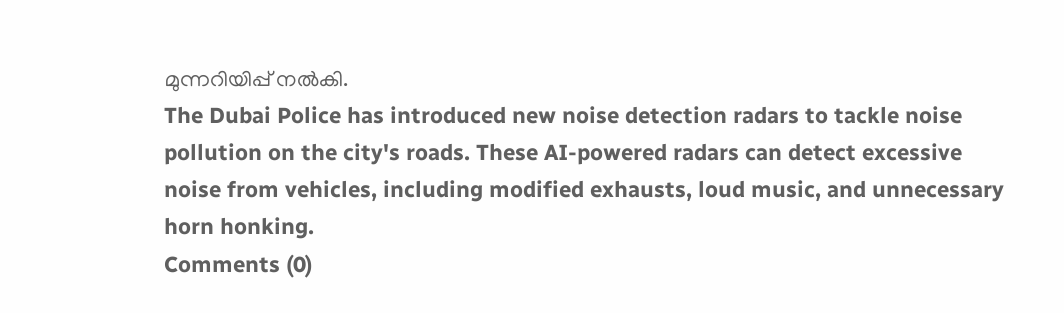മുന്നറിയിപ്പ് നൽകി.
The Dubai Police has introduced new noise detection radars to tackle noise pollution on the city's roads. These AI-powered radars can detect excessive noise from vehicles, including modified exhausts, loud music, and unnecessary horn honking.
Comments (0)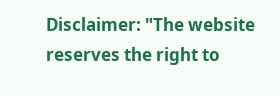Disclaimer: "The website reserves the right to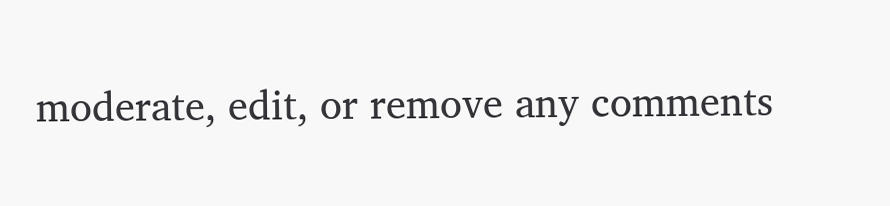moderate, edit, or remove any comments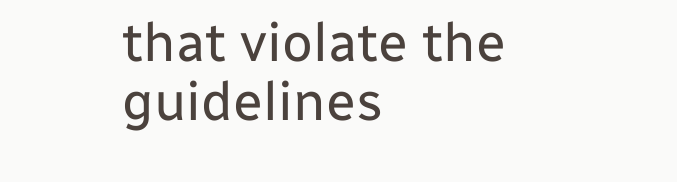that violate the guidelines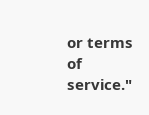or terms of service."